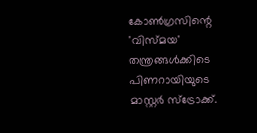കോൺഗ്രസിന്റെ 'വിസ്മയ' തന്ത്രങ്ങൾക്കിടെ പിണറായിയുടെ മാസ്റ്റർ സ്ട്രോക്ക്.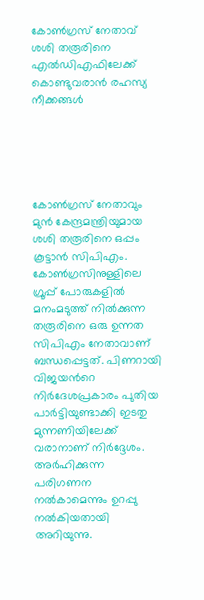കോൺഗ്രസ് നേതാവ് ശശി തരൂരിനെ എൽഡിഎഫിലേക്ക് കൊണ്ടുവരാൻ രഹസ്യ നീക്കങ്ങൾ





കോൺഗ്രസ് നേതാവും മുൻ കേന്ദ്രമന്ത്രിയുമായ ശശി തരൂരിനെ ഒപ്പം കൂട്ടാന്‍ സിപിഎം. കോണ്‍ഗ്രസിനുള്ളിലെ ഗ്രൂപ്പ് പോരുകളില്‍ മനംമടുത്ത് നില്‍ക്കുന്ന തരൂരിനെ ഒരു ഉന്നത സിപിഎം നേതാവാണ് ബന്ധപ്പെട്ടത്. പിണറായി വിജയൻറെ നിർദേശപ്രകാരം പുതിയ പാര്‍ട്ടിയുണ്ടാക്കി ഇടതു മുന്നണിയിലേക്ക് വരാനാണ് നിര്‍ദ്ദേശം. അര്‍ഹിക്കുന്ന പരിഗണന നല്‍കാമെന്നും ഉറപ്പു നൽകിയതായി അറിയുന്നു.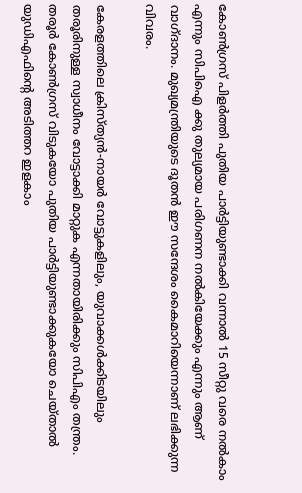കോൺഗ്രസ് പിളർത്തി പുതിയ പാർട്ടിയുണ്ടാക്കി വന്നാൽ 15 സീറ്റു വരെ നൽകാം എന്നും സിപിഐ ക്കു തുല്യമായ പരിഗണന നൽകിയേക്കും എന്നും ആണ് വാഗ്ദാനം. മുഖ്യമന്ത്രിയുടെ ദൂതന്‍ ഈ സന്ദേശം കൈമാറിയെന്നാണ് ലഭിക്കുന്ന വിവരം.

കേരളത്തിലെ ക്രിസ്ത്യന്‍-നായര്‍ വോട്ടുകളിലും, യുവാക്കള്‍ക്കിടയിലും തരൂരിനുള്ള സ്വാധീനം വോട്ടാക്കി മാറ്റുക എന്നതായിരിക്കും സിപിഎം തന്ത്രം. തരൂര്‍ കോണ്‍ഗ്രസ് വിടുകയോ പുതിയ പാര്‍ട്ടിയുണ്ടാക്കുകയോ ചെയ്താല്‍ യുഡിഎഫിന്റെ അടിത്തറ ഇളകാം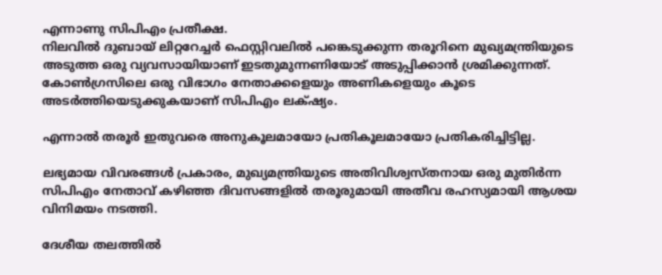എന്നാണു സിപിഎം പ്രതീക്ഷ.
നിലവിൽ ദുബായ് ലിറ്ററേച്ചർ ഫെസ്റ്റിവലിൽ പങ്കെടുക്കുന്ന തരൂറിനെ മുഖ്യമന്ത്രിയുടെ അടുത്ത ഒരു വ്യവസായിയാണ് ഇടതുമുന്നണിയോട് അടുപ്പിക്കാൻ ശ്രമിക്കുന്നത്. കോണ്‍ഗ്രസിലെ ഒരു വിഭാഗം നേതാക്കളെയും അണികളെയും കൂടെ അടര്‍ത്തിയെടുക്കുകയാണ് സിപിഎം ലക്‌ഷ്യം.

എന്നാൽ തരൂര്‍ ഇതുവരെ അനുകൂലമായോ പ്രതികൂലമായോ പ്രതികരിച്ചിട്ടില്ല.

ലഭ്യമായ വിവരങ്ങള്‍ പ്രകാരം, മുഖ്യമന്ത്രിയുടെ അതിവിശ്വസ്തനായ ഒരു മുതിര്‍ന്ന സിപിഎം നേതാവ് കഴിഞ്ഞ ദിവസങ്ങളില്‍ തരൂരുമായി അതീവ രഹസ്യമായി ആശയ വിനിമയം നടത്തി.

ദേശീയ തലത്തില്‍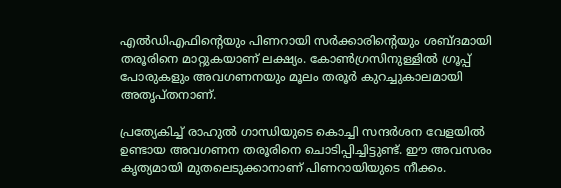എല്‍ഡിഎഫിന്റെയും പിണറായി സര്‍ക്കാരിന്റെയും ശബ്ദമായി തരൂരിനെ മാറ്റുകയാണ് ലക്ഷ്യം. കോണ്‍ഗ്രസിനുള്ളില്‍ ഗ്രൂപ്പ് പോരുകളും അവഗണനയും മൂലം തരൂര്‍ കുറച്ചുകാലമായി അതൃപ്തനാണ്.

പ്രത്യേകിച്ച് രാഹുല്‍ ഗാന്ധിയുടെ കൊച്ചി സന്ദര്‍ശന വേളയില്‍ ഉണ്ടായ അവഗണന തരൂരിനെ ചൊടിപ്പിച്ചിട്ടുണ്ട്. ഈ അവസരം കൃത്യമായി മുതലെടുക്കാനാണ് പിണറായിയുടെ നീക്കം.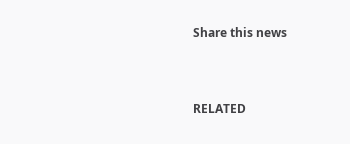Share this news



RELATED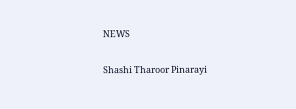NEWS

Shashi Tharoor Pinarayi